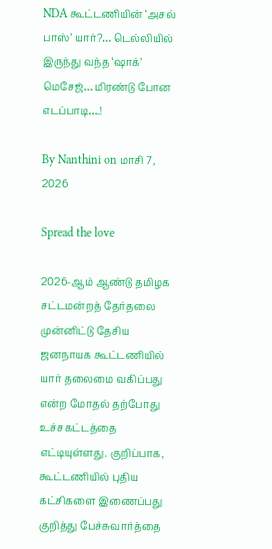NDA கூட்டணியின் ‘அசல் பாஸ்’ யார்?… டெல்லியில் இருந்து வந்த ‘ஷாக்’ மெசேஜ்… மிரண்டு போன எடப்பாடி….!

By Nanthini on மாசி 7, 2026

Spread the love

2026-ஆம் ஆண்டு தமிழக சட்டமன்றத் தேர்தலை முன்னிட்டு தேசிய ஜனநாயக கூட்டணியில் யார் தலைமை வகிப்பது என்ற மோதல் தற்போது உச்சகட்டத்தை எட்டியுள்ளது. குறிப்பாக, கூட்டணியில் புதிய கட்சிகளை இணைப்பது குறித்து பேச்சுவார்த்தை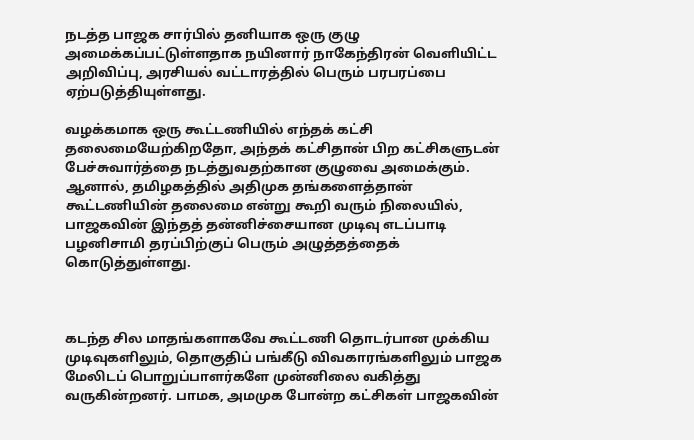நடத்த பாஜக சார்பில் தனியாக ஒரு குழு அமைக்கப்பட்டுள்ளதாக நயினார் நாகேந்திரன் வெளியிட்ட அறிவிப்பு, அரசியல் வட்டாரத்தில் பெரும் பரபரப்பை ஏற்படுத்தியுள்ளது.

வழக்கமாக ஒரு கூட்டணியில் எந்தக் கட்சி தலைமையேற்கிறதோ, அந்தக் கட்சிதான் பிற கட்சிகளுடன் பேச்சுவார்த்தை நடத்துவதற்கான குழுவை அமைக்கும். ஆனால், தமிழகத்தில் அதிமுக தங்களைத்தான் கூட்டணியின் தலைமை என்று கூறி வரும் நிலையில், பாஜகவின் இந்தத் தன்னிச்சையான முடிவு எடப்பாடி பழனிசாமி தரப்பிற்குப் பெரும் அழுத்தத்தைக் கொடுத்துள்ளது.



கடந்த சில மாதங்களாகவே கூட்டணி தொடர்பான முக்கிய முடிவுகளிலும், தொகுதிப் பங்கீடு விவகாரங்களிலும் பாஜக மேலிடப் பொறுப்பாளர்களே முன்னிலை வகித்து வருகின்றனர். பாமக, அமமுக போன்ற கட்சிகள் பாஜகவின்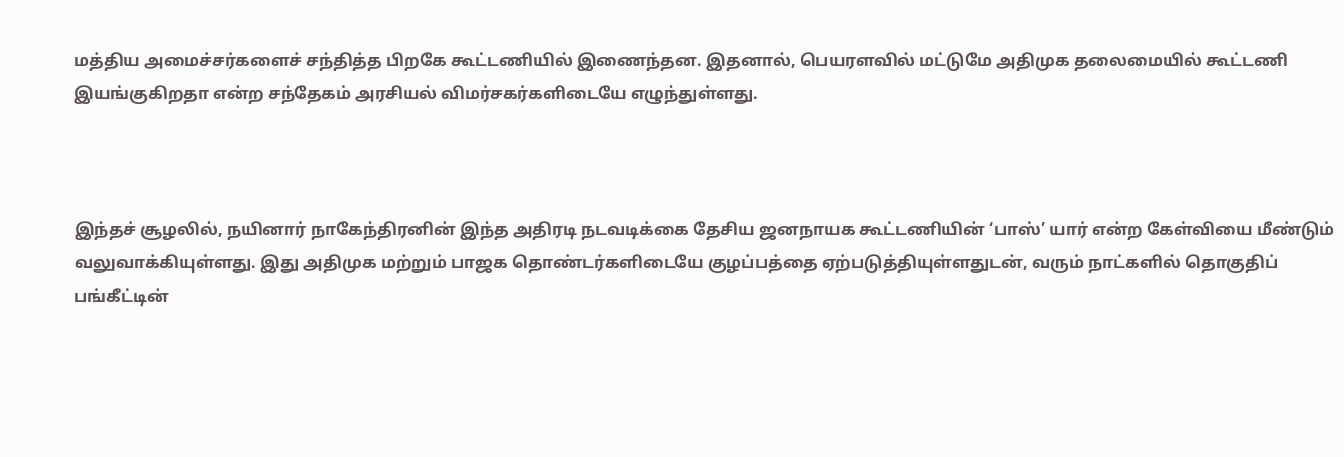மத்திய அமைச்சர்களைச் சந்தித்த பிறகே கூட்டணியில் இணைந்தன. இதனால், பெயரளவில் மட்டுமே அதிமுக தலைமையில் கூட்டணி இயங்குகிறதா என்ற சந்தேகம் அரசியல் விமர்சகர்களிடையே எழுந்துள்ளது.



இந்தச் சூழலில், நயினார் நாகேந்திரனின் இந்த அதிரடி நடவடிக்கை தேசிய ஜனநாயக கூட்டணியின் ‘பாஸ்’ யார் என்ற கேள்வியை மீண்டும் வலுவாக்கியுள்ளது. இது அதிமுக மற்றும் பாஜக தொண்டர்களிடையே குழப்பத்தை ஏற்படுத்தியுள்ளதுடன், வரும் நாட்களில் தொகுதிப் பங்கீட்டின்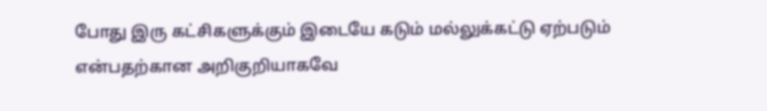போது இரு கட்சிகளுக்கும் இடையே கடும் மல்லுக்கட்டு ஏற்படும் என்பதற்கான அறிகுறியாகவே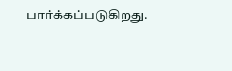பார்க்கப்படுகிறது.